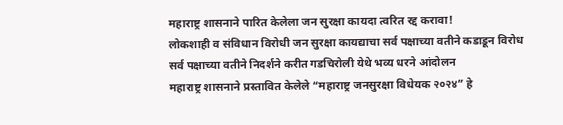महाराष्ट्र शासनाने पारित केलेला जन सुरक्षा कायदा त्वरित रद्द करावा!
लोकशाही व संविधान विरोधी जन सुरक्षा कायद्याचा सर्व पक्षाच्या वतीने कडाडून विरोध
सर्व पक्षाच्या वतीने निदर्शने करीत गडचिरोली येथे भव्य धरने आंदोलन
महाराष्ट्र शासनाने प्रस्तावित केलेले “महाराष्ट्र जनसुरक्षा विधेयक २०२४” हे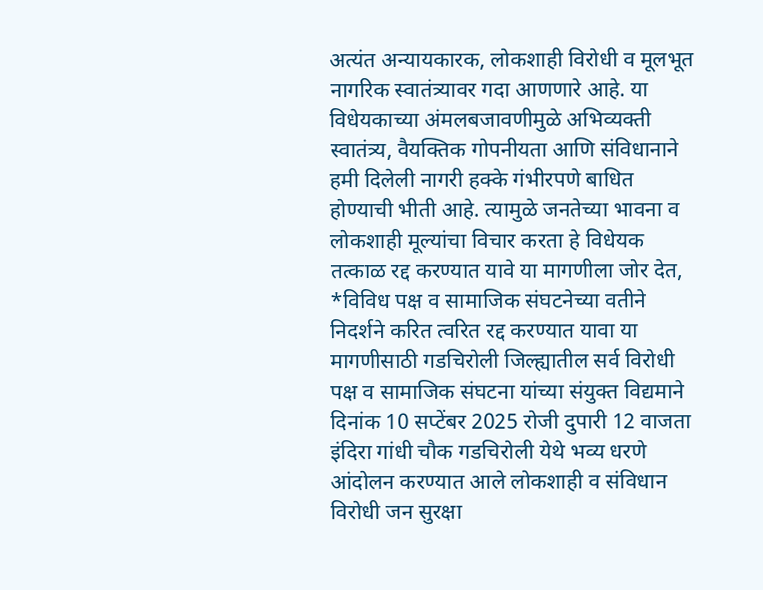अत्यंत अन्यायकारक, लोकशाही विरोधी व मूलभूत नागरिक स्वातंत्र्यावर गदा आणणारे आहे. या विधेयकाच्या अंमलबजावणीमुळे अभिव्यक्ती स्वातंत्र्य, वैयक्तिक गोपनीयता आणि संविधानाने हमी दिलेली नागरी हक्के गंभीरपणे बाधित होण्याची भीती आहे. त्यामुळे जनतेच्या भावना व लोकशाही मूल्यांचा विचार करता हे विधेयक तत्काळ रद्द करण्यात यावे या मागणीला जोर देत,
*विविध पक्ष व सामाजिक संघटनेच्या वतीने निदर्शने करित त्वरित रद्द करण्यात यावा या मागणीसाठी गडचिरोली जिल्ह्यातील सर्व विरोधी पक्ष व सामाजिक संघटना यांच्या संयुक्त विद्यमाने दिनांक 10 सप्टेंबर 2025 रोजी दुपारी 12 वाजता इंदिरा गांधी चौक गडचिरोली येथे भव्य धरणे आंदोलन करण्यात आले लोकशाही व संविधान विरोधी जन सुरक्षा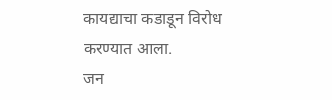कायद्याचा कडाडून विरोध करण्यात आला.
जन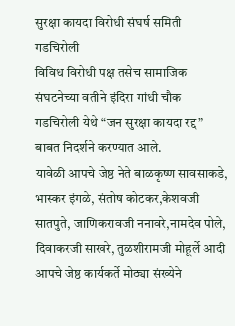सुरक्षा कायदा विरोधी संघर्ष समिती गडचिरोली
विविध विरोधी पक्ष तसेच सामाजिक संघटनेच्या वतीने इंदिरा गांधी चौक गडचिरोली येथे “जन सुरक्षा कायदा रद्द” बाबत निदर्शने करण्यात आले.
यावेळी आपचे जेष्ठ नेते बाळकृष्ण सावसाकडे, भास्कर इंगळे, संतोष कोटकर,केशवजी सातपुते, जाणिकरावजी ननावरे,नामदेव पोले, दिवाकरजी साखरे, तुळशीरामजी मोहूर्ले आदी आपचे जेष्ठ कार्यकर्ते मोठ्या संख्येने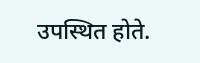उपस्थित होते.